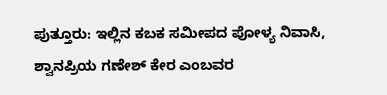ಪುತ್ತೂರು: ಇಲ್ಲಿನ ಕಬಕ ಸಮೀಪದ ಪೋಳ್ಯ ನಿವಾಸಿ, ಶ್ವಾನಪ್ರಿಯ ಗಣೇಶ್ ಕೇರ ಎಂಬವರ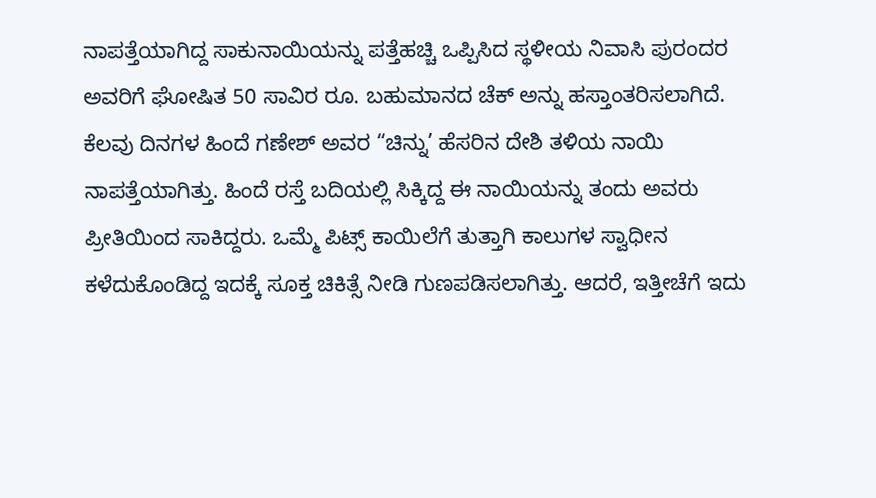ನಾಪತ್ತೆಯಾಗಿದ್ದ ಸಾಕುನಾಯಿಯನ್ನು ಪತ್ತೆಹಚ್ಚಿ ಒಪ್ಪಿಸಿದ ಸ್ಥಳೀಯ ನಿವಾಸಿ ಪುರಂದರ ಅವರಿಗೆ ಘೋಷಿತ 50 ಸಾವಿರ ರೂ. ಬಹುಮಾನದ ಚೆಕ್ ಅನ್ನು ಹಸ್ತಾಂತರಿಸಲಾಗಿದೆ.
ಕೆಲವು ದಿನಗಳ ಹಿಂದೆ ಗಣೇಶ್ ಅವರ “ಚಿನ್ನು’ ಹೆಸರಿನ ದೇಶಿ ತಳಿಯ ನಾಯಿ ನಾಪತ್ತೆಯಾಗಿತ್ತು. ಹಿಂದೆ ರಸ್ತೆ ಬದಿಯಲ್ಲಿ ಸಿಕ್ಕಿದ್ದ ಈ ನಾಯಿಯನ್ನು ತಂದು ಅವರು ಪ್ರೀತಿಯಿಂದ ಸಾಕಿದ್ದರು. ಒಮ್ಮೆ ಪಿಟ್ಸ್ ಕಾಯಿಲೆಗೆ ತುತ್ತಾಗಿ ಕಾಲುಗಳ ಸ್ವಾಧೀನ ಕಳೆದುಕೊಂಡಿದ್ದ ಇದಕ್ಕೆ ಸೂಕ್ತ ಚಿಕಿತ್ಸೆ ನೀಡಿ ಗುಣಪಡಿಸಲಾಗಿತ್ತು. ಆದರೆ, ಇತ್ತೀಚೆಗೆ ಇದು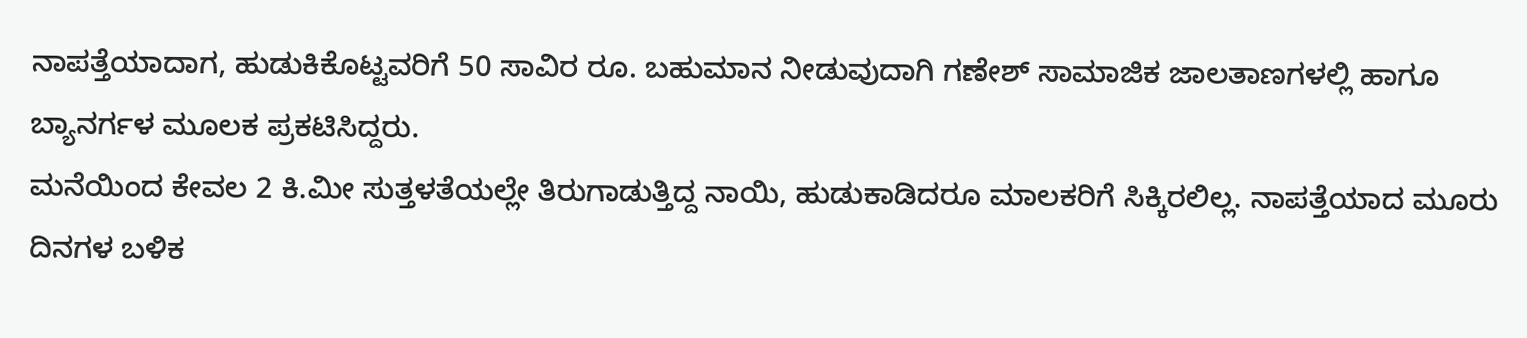ನಾಪತ್ತೆಯಾದಾಗ, ಹುಡುಕಿಕೊಟ್ಟವರಿಗೆ 50 ಸಾವಿರ ರೂ. ಬಹುಮಾನ ನೀಡುವುದಾಗಿ ಗಣೇಶ್ ಸಾಮಾಜಿಕ ಜಾಲತಾಣಗಳಲ್ಲಿ ಹಾಗೂ ಬ್ಯಾನರ್ಗಳ ಮೂಲಕ ಪ್ರಕಟಿಸಿದ್ದರು.
ಮನೆಯಿಂದ ಕೇವಲ 2 ಕಿ.ಮೀ ಸುತ್ತಳತೆಯಲ್ಲೇ ತಿರುಗಾಡುತ್ತಿದ್ದ ನಾಯಿ, ಹುಡುಕಾಡಿದರೂ ಮಾಲಕರಿಗೆ ಸಿಕ್ಕಿರಲಿಲ್ಲ. ನಾಪತ್ತೆಯಾದ ಮೂರು ದಿನಗಳ ಬಳಿಕ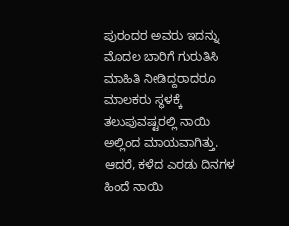ಪುರಂದರ ಅವರು ಇದನ್ನು ಮೊದಲ ಬಾರಿಗೆ ಗುರುತಿಸಿ ಮಾಹಿತಿ ನೀಡಿದ್ದರಾದರೂ ಮಾಲಕರು ಸ್ಥಳಕ್ಕೆ ತಲುಪುವಷ್ಟರಲ್ಲಿ ನಾಯಿ ಅಲ್ಲಿಂದ ಮಾಯವಾಗಿತ್ತು. ಆದರೆ, ಕಳೆದ ಎರಡು ದಿನಗಳ ಹಿಂದೆ ನಾಯಿ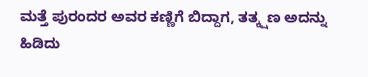ಮತ್ತೆ ಪುರಂದರ ಅವರ ಕಣ್ಣಿಗೆ ಬಿದ್ದಾಗ, ತತ್ಕ್ಷಣ ಅದನ್ನು ಹಿಡಿದು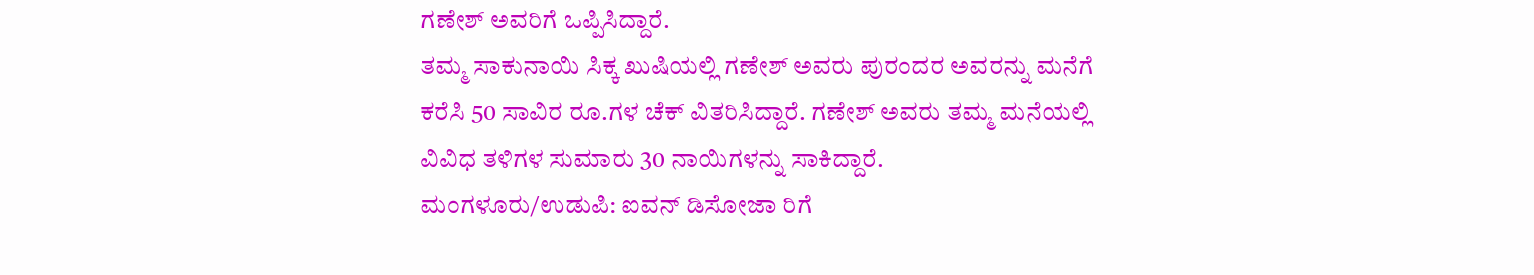ಗಣೇಶ್ ಅವರಿಗೆ ಒಪ್ಪಿಸಿದ್ದಾರೆ.
ತಮ್ಮ ಸಾಕುನಾಯಿ ಸಿಕ್ಕ ಖುಷಿಯಲ್ಲಿ ಗಣೇಶ್ ಅವರು ಪುರಂದರ ಅವರನ್ನು ಮನೆಗೆ ಕರೆಸಿ 50 ಸಾವಿರ ರೂ.ಗಳ ಚೆಕ್ ವಿತರಿಸಿದ್ದಾರೆ. ಗಣೇಶ್ ಅವರು ತಮ್ಮ ಮನೆಯಲ್ಲಿ ವಿವಿಧ ತಳಿಗಳ ಸುಮಾರು 30 ನಾಯಿಗಳನ್ನು ಸಾಕಿದ್ದಾರೆ.
ಮಂಗಳೂರು/ಉಡುಪಿ: ಐವನ್ ಡಿಸೋಜಾ ರಿಗೆ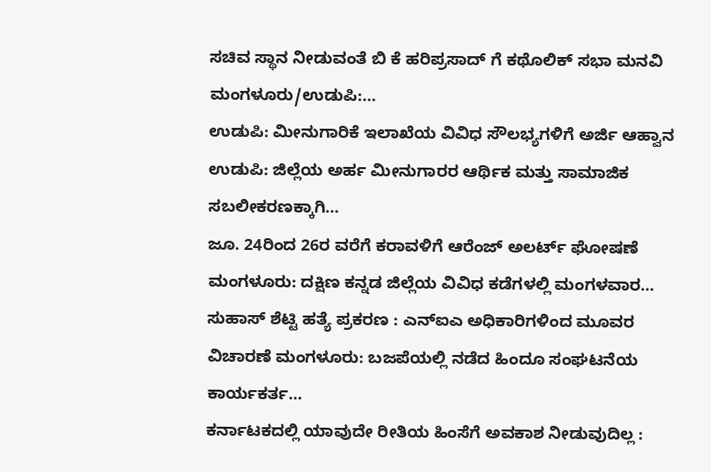ಸಚಿವ ಸ್ಥಾನ ನೀಡುವಂತೆ ಬಿ ಕೆ ಹರಿಪ್ರಸಾದ್ ಗೆ ಕಥೊಲಿಕ್ ಸಭಾ ಮನವಿ ಮಂಗಳೂರು/ಉಡುಪಿ:…
ಉಡುಪಿ: ಮೀನುಗಾರಿಕೆ ಇಲಾಖೆಯ ವಿವಿಧ ಸೌಲಭ್ಯಗಳಿಗೆ ಅರ್ಜಿ ಆಹ್ವಾನ ಉಡುಪಿ: ಜಿಲ್ಲೆಯ ಅರ್ಹ ಮೀನುಗಾರರ ಆರ್ಥಿಕ ಮತ್ತು ಸಾಮಾಜಿಕ ಸಬಲೀಕರಣಕ್ಕಾಗಿ…
ಜೂ. 24ರಿಂದ 26ರ ವರೆಗೆ ಕರಾವಳಿಗೆ ಆರೆಂಜ್ ಅಲರ್ಟ್ ಘೋಷಣೆ ಮಂಗಳೂರು: ದಕ್ಷಿಣ ಕನ್ನಡ ಜಿಲ್ಲೆಯ ವಿವಿಧ ಕಡೆಗಳಲ್ಲಿ ಮಂಗಳವಾರ…
ಸುಹಾಸ್ ಶೆಟ್ಟಿ ಹತ್ಯೆ ಪ್ರಕರಣ : ಎನ್ಐಎ ಅಧಿಕಾರಿಗಳಿಂದ ಮೂವರ ವಿಚಾರಣೆ ಮಂಗಳೂರು: ಬಜಪೆಯಲ್ಲಿ ನಡೆದ ಹಿಂದೂ ಸಂಘಟನೆಯ ಕಾರ್ಯಕರ್ತ…
ಕರ್ನಾಟಕದಲ್ಲಿ ಯಾವುದೇ ರೀತಿಯ ಹಿಂಸೆಗೆ ಅವಕಾಶ ನೀಡುವುದಿಲ್ಲ :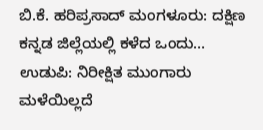ಬಿ.ಕೆ. ಹರಿಪ್ರಸಾದ್ ಮಂಗಳೂರು: ದಕ್ಷಿಣ ಕನ್ನಡ ಜಿಲ್ಲೆಯಲ್ಲಿ ಕಳೆದ ಒಂದು…
ಉಡುಪಿ: ನಿರೀಕ್ಷಿತ ಮುಂಗಾರು ಮಳೆಯಿಲ್ಲದೆ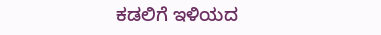ಕಡಲಿಗೆ ಇಳಿಯದ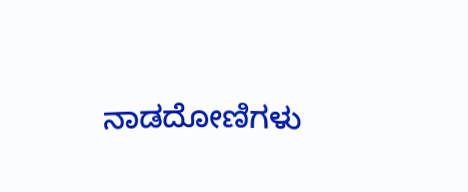ನಾಡದೋಣಿಗಳು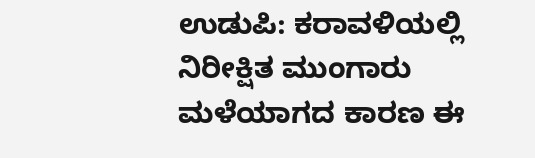ಉಡುಪಿ: ಕರಾವಳಿಯಲ್ಲಿ ನಿರೀಕ್ಷಿತ ಮುಂಗಾರು ಮಳೆಯಾಗದ ಕಾರಣ ಈ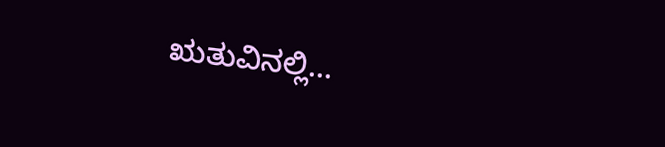ಋತುವಿನಲ್ಲಿ…